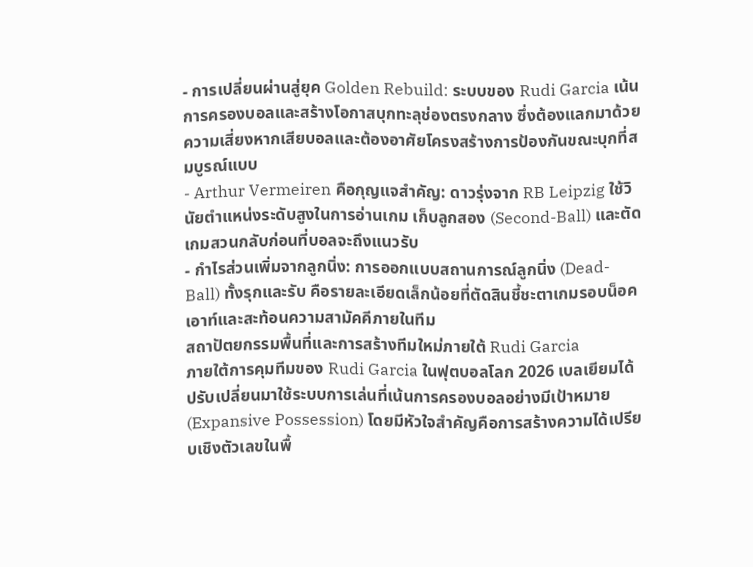- การเปลี่ยนผ่านสู่ยุค Golden Rebuild: ระบบของ Rudi Garcia เน้นการครองบอลและสร้างโอกาสบุกทะลุช่องตรงกลาง ซึ่งต้องแลกมาด้วยความเสี่ยงหากเสียบอลและต้องอาศัยโครงสร้างการป้องกันขณะบุกที่สมบูรณ์แบบ
- Arthur Vermeiren คือกุญแจสำคัญ: ดาวรุ่งจาก RB Leipzig ใช้วินัยตำแหน่งระดับสูงในการอ่านเกม เก็บลูกสอง (Second-Ball) และตัดเกมสวนกลับก่อนที่บอลจะถึงแนวรับ
- กำไรส่วนเพิ่มจากลูกนิ่ง: การออกแบบสถานการณ์ลูกนิ่ง (Dead-Ball) ทั้งรุกและรับ คือรายละเอียดเล็กน้อยที่ตัดสินชี้ชะตาเกมรอบน็อคเอาท์และสะท้อนความสามัคคีภายในทีม
สถาปัตยกรรมพื้นที่และการสร้างทีมใหม่ภายใต้ Rudi Garcia
ภายใต้การคุมทีมของ Rudi Garcia ในฟุตบอลโลก 2026 เบลเยียมได้ปรับเปลี่ยนมาใช้ระบบการเล่นที่เน้นการครองบอลอย่างมีเป้าหมาย (Expansive Possession) โดยมีหัวใจสำคัญคือการสร้างความได้เปรียบเชิงตัวเลขในพื้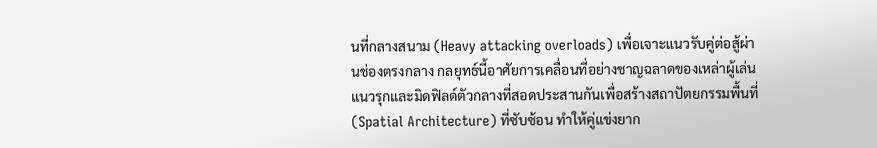นที่กลางสนาม (Heavy attacking overloads) เพื่อเจาะแนวรับคู่ต่อสู้ผ่านช่องตรงกลาง กลยุทธ์นี้อาศัยการเคลื่อนที่อย่างชาญฉลาดของเหล่าผู้เล่นแนวรุกและมิดฟิลด์ตัวกลางที่สอดประสานกันเพื่อสร้างสถาปัตยกรรมพื้นที่ (Spatial Architecture) ที่ซับซ้อน ทำให้คู่แข่งยาก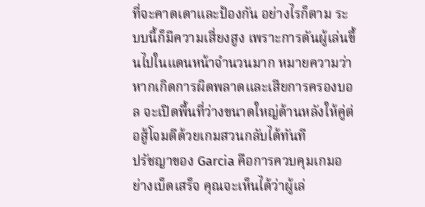ที่จะคาดเดาและป้องกัน อย่างไรก็ตาม ระบบนี้ก็มีความเสี่ยงสูง เพราะการดันผู้เล่นขึ้นไปในแดนหน้าจำนวนมาก หมายความว่าหากเกิดการผิดพลาดและเสียการครองบอล จะเปิดพื้นที่ว่างขนาดใหญ่ด้านหลังให้คู่ต่อสู้โจมตีด้วยเกมสวนกลับได้ทันที
ปรัชญาของ Garcia คือการควบคุมเกมอย่างเบ็ดเสร็จ คุณจะเห็นได้ว่าผู้เล่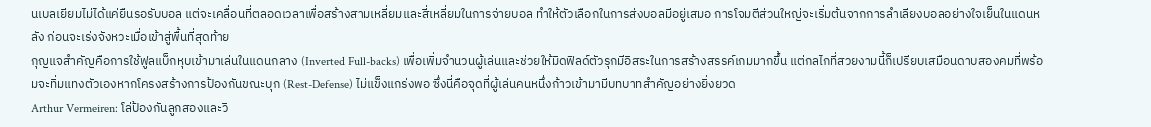นเบลเยียมไม่ได้แค่ยืนรอรับบอล แต่จะเคลื่อนที่ตลอดเวลาเพื่อสร้างสามเหลี่ยมและสี่เหลี่ยมในการจ่ายบอล ทำให้ตัวเลือกในการส่งบอลมีอยู่เสมอ การโจมตีส่วนใหญ่จะเริ่มต้นจากการลำเลียงบอลอย่างใจเย็นในแดนหลัง ก่อนจะเร่งจังหวะเมื่อเข้าสู่พื้นที่สุดท้าย
กุญแจสำคัญคือการใช้ฟูลแบ็กหุบเข้ามาเล่นในแดนกลาง (Inverted Full-backs) เพื่อเพิ่มจำนวนผู้เล่นและช่วยให้มิดฟิลด์ตัวรุกมีอิสระในการสร้างสรรค์เกมมากขึ้น แต่กลไกที่สวยงามนี้ก็เปรียบเสมือนดาบสองคมที่พร้อมจะทิ่มแทงตัวเองหากโครงสร้างการป้องกันขณะบุก (Rest-Defense) ไม่แข็งแกร่งพอ ซึ่งนี่คือจุดที่ผู้เล่นคนหนึ่งก้าวเข้ามามีบทบาทสำคัญอย่างยิ่งยวด
Arthur Vermeiren: โล่ป้องกันลูกสองและวิ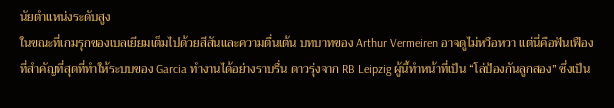นัยตำแหน่งระดับสูง
ในขณะที่เกมรุกของเบลเยียมเต็มไปด้วยสีสันและความตื่นเต้น บทบาทของ Arthur Vermeiren อาจดูไม่หวือหวา แต่นี่คือฟันเฟืองที่สำคัญที่สุดที่ทำให้ระบบของ Garcia ทำงานได้อย่างราบรื่น ดาวรุ่งจาก RB Leipzig ผู้นี้ทำหน้าที่เป็น “โล่ป้องกันลูกสอง” ซึ่งเป็น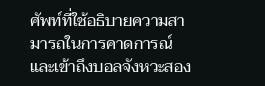ศัพท์ที่ใช้อธิบายความสามารถในการคาดการณ์และเข้าถึงบอลจังหวะสอง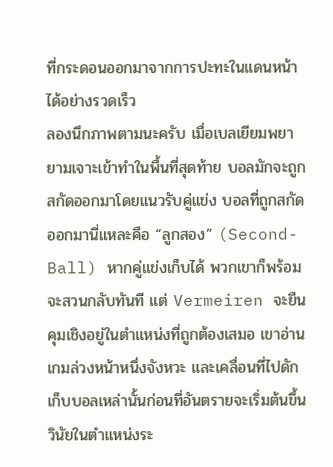ที่กระดอนออกมาจากการปะทะในแดนหน้าได้อย่างรวดเร็ว
ลองนึกภาพตามนะครับ เมื่อเบลเยียมพยายามเจาะเข้าทำในพื้นที่สุดท้าย บอลมักจะถูกสกัดออกมาโดยแนวรับคู่แข่ง บอลที่ถูกสกัดออกมานี่แหละคือ “ลูกสอง” (Second-Ball) หากคู่แข่งเก็บได้ พวกเขาก็พร้อมจะสวนกลับทันที แต่ Vermeiren จะยืนคุมเชิงอยู่ในตำแหน่งที่ถูกต้องเสมอ เขาอ่านเกมล่วงหน้าหนึ่งจังหวะ และเคลื่อนที่ไปดักเก็บบอลเหล่านั้นก่อนที่อันตรายจะเริ่มต้นขึ้น วินัยในตำแหน่งระ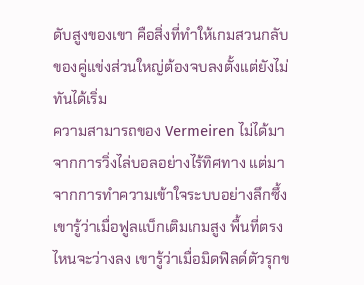ดับสูงของเขา คือสิ่งที่ทำให้เกมสวนกลับของคู่แข่งส่วนใหญ่ต้องจบลงตั้งแต่ยังไม่ทันได้เริ่ม
ความสามารถของ Vermeiren ไม่ได้มาจากการวิ่งไล่บอลอย่างไร้ทิศทาง แต่มาจากการทำความเข้าใจระบบอย่างลึกซึ้ง เขารู้ว่าเมื่อฟูลแบ็กเติมเกมสูง พื้นที่ตรงไหนจะว่างลง เขารู้ว่าเมื่อมิดฟิลด์ตัวรุกข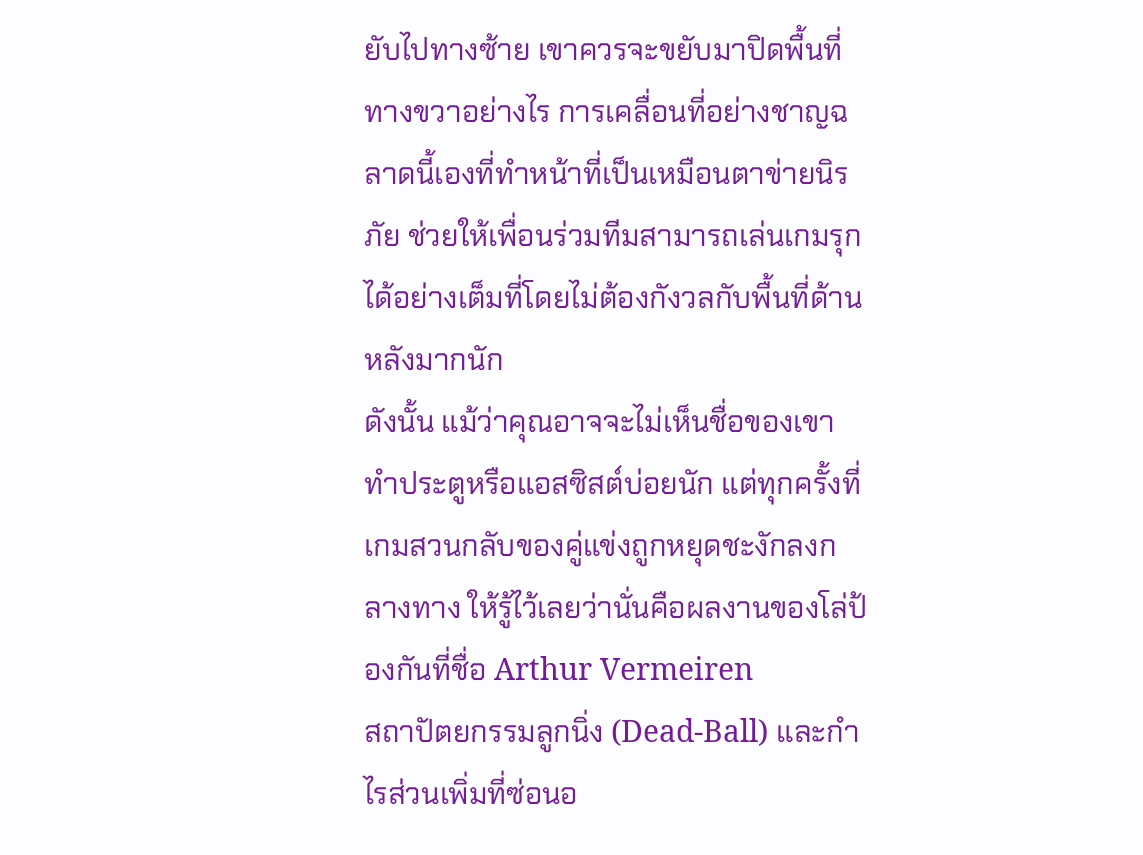ยับไปทางซ้าย เขาควรจะขยับมาปิดพื้นที่ทางขวาอย่างไร การเคลื่อนที่อย่างชาญฉลาดนี้เองที่ทำหน้าที่เป็นเหมือนตาข่ายนิรภัย ช่วยให้เพื่อนร่วมทีมสามารถเล่นเกมรุกได้อย่างเต็มที่โดยไม่ต้องกังวลกับพื้นที่ด้านหลังมากนัก
ดังนั้น แม้ว่าคุณอาจจะไม่เห็นชื่อของเขาทำประตูหรือแอสซิสต์บ่อยนัก แต่ทุกครั้งที่เกมสวนกลับของคู่แข่งถูกหยุดชะงักลงกลางทาง ให้รู้ไว้เลยว่านั่นคือผลงานของโล่ป้องกันที่ชื่อ Arthur Vermeiren
สถาปัตยกรรมลูกนิ่ง (Dead-Ball) และกำไรส่วนเพิ่มที่ซ่อนอ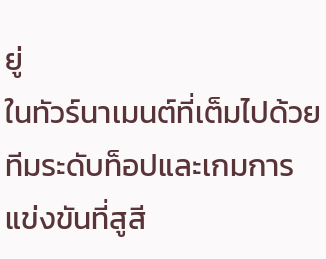ยู่
ในทัวร์นาเมนต์ที่เต็มไปด้วยทีมระดับท็อปและเกมการแข่งขันที่สูสี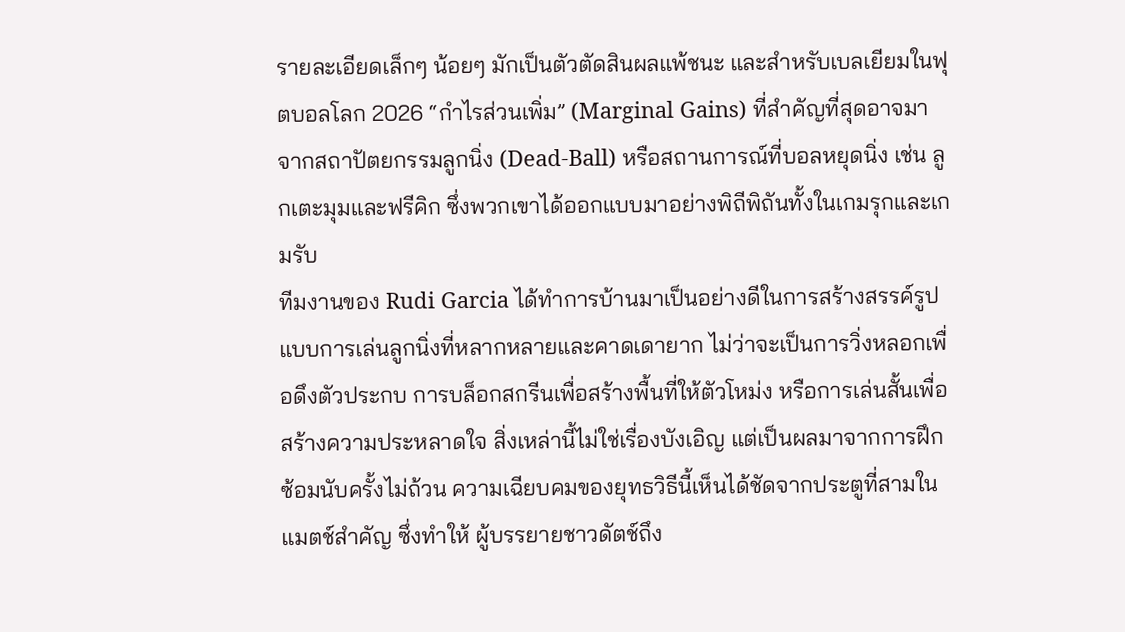รายละเอียดเล็กๆ น้อยๆ มักเป็นตัวตัดสินผลแพ้ชนะ และสำหรับเบลเยียมในฟุตบอลโลก 2026 “กำไรส่วนเพิ่ม” (Marginal Gains) ที่สำคัญที่สุดอาจมาจากสถาปัตยกรรมลูกนิ่ง (Dead-Ball) หรือสถานการณ์ที่บอลหยุดนิ่ง เช่น ลูกเตะมุมและฟรีคิก ซึ่งพวกเขาได้ออกแบบมาอย่างพิถีพิถันทั้งในเกมรุกและเกมรับ
ทีมงานของ Rudi Garcia ได้ทำการบ้านมาเป็นอย่างดีในการสร้างสรรค์รูปแบบการเล่นลูกนิ่งที่หลากหลายและคาดเดายาก ไม่ว่าจะเป็นการวิ่งหลอกเพื่อดึงตัวประกบ การบล็อกสกรีนเพื่อสร้างพื้นที่ให้ตัวโหม่ง หรือการเล่นสั้นเพื่อสร้างความประหลาดใจ สิ่งเหล่านี้ไม่ใช่เรื่องบังเอิญ แต่เป็นผลมาจากการฝึกซ้อมนับครั้งไม่ถ้วน ความเฉียบคมของยุทธวิธีนี้เห็นได้ชัดจากประตูที่สามในแมตช์สำคัญ ซึ่งทำให้ ผู้บรรยายชาวดัตช์ถึง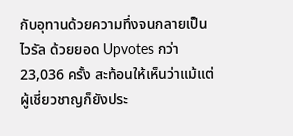กับอุทานด้วยความทึ่งจนกลายเป็นไวรัล ด้วยยอด Upvotes กว่า 23,036 ครั้ง สะท้อนให้เห็นว่าแม้แต่ผู้เชี่ยวชาญก็ยังประ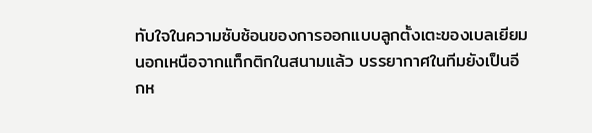ทับใจในความซับซ้อนของการออกแบบลูกตั้งเตะของเบลเยียม
นอกเหนือจากแท็กติกในสนามแล้ว บรรยากาศในทีมยังเป็นอีกห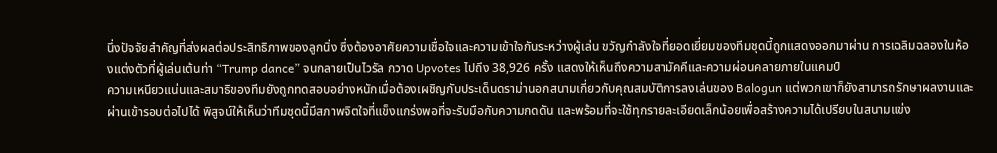นึ่งปัจจัยสำคัญที่ส่งผลต่อประสิทธิภาพของลูกนิ่ง ซึ่งต้องอาศัยความเชื่อใจและความเข้าใจกันระหว่างผู้เล่น ขวัญกำลังใจที่ยอดเยี่ยมของทีมชุดนี้ถูกแสดงออกมาผ่าน การเฉลิมฉลองในห้องแต่งตัวที่ผู้เล่นเต้นท่า “Trump dance” จนกลายเป็นไวรัล กวาด Upvotes ไปถึง 38,926 ครั้ง แสดงให้เห็นถึงความสามัคคีและความผ่อนคลายภายในแคมป์
ความเหนียวแน่นและสมาธิของทีมยังถูกทดสอบอย่างหนักเมื่อต้องเผชิญกับประเด็นดราม่านอกสนามเกี่ยวกับคุณสมบัติการลงเล่นของ Balogun แต่พวกเขาก็ยังสามารถรักษาผลงานและผ่านเข้ารอบต่อไปได้ พิสูจน์ให้เห็นว่าทีมชุดนี้มีสภาพจิตใจที่แข็งแกร่งพอที่จะรับมือกับความกดดัน และพร้อมที่จะใช้ทุกรายละเอียดเล็กน้อยเพื่อสร้างความได้เปรียบในสนามแข่ง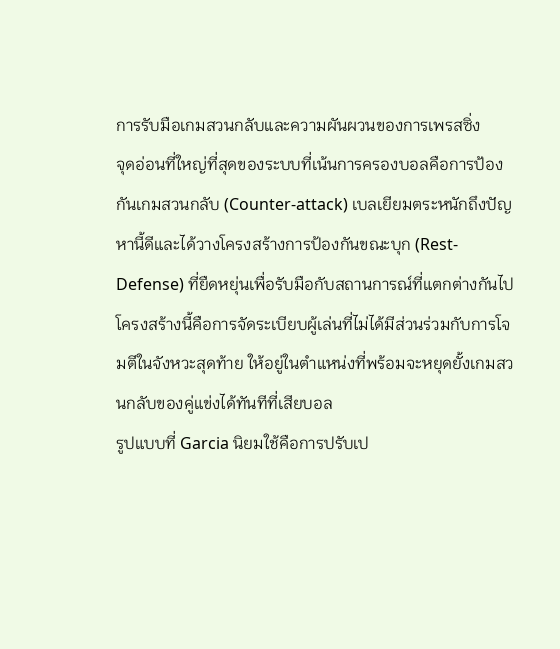การรับมือเกมสวนกลับและความผันผวนของการเพรสซิ่ง
จุดอ่อนที่ใหญ่ที่สุดของระบบที่เน้นการครองบอลคือการป้องกันเกมสวนกลับ (Counter-attack) เบลเยียมตระหนักถึงปัญหานี้ดีและได้วางโครงสร้างการป้องกันขณะบุก (Rest-Defense) ที่ยืดหยุ่นเพื่อรับมือกับสถานการณ์ที่แตกต่างกันไป โครงสร้างนี้คือการจัดระเบียบผู้เล่นที่ไม่ได้มีส่วนร่วมกับการโจมตีในจังหวะสุดท้าย ให้อยู่ในตำแหน่งที่พร้อมจะหยุดยั้งเกมสวนกลับของคู่แข่งได้ทันทีที่เสียบอล
รูปแบบที่ Garcia นิยมใช้คือการปรับเป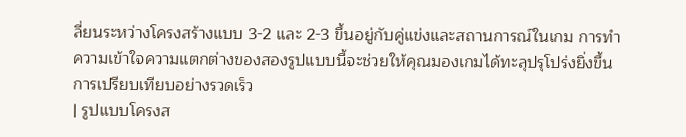ลี่ยนระหว่างโครงสร้างแบบ 3-2 และ 2-3 ขึ้นอยู่กับคู่แข่งและสถานการณ์ในเกม การทำความเข้าใจความแตกต่างของสองรูปแบบนี้จะช่วยให้คุณมองเกมได้ทะลุปรุโปร่งยิ่งขึ้น
การเปรียบเทียบอย่างรวดเร็ว
| รูปแบบโครงส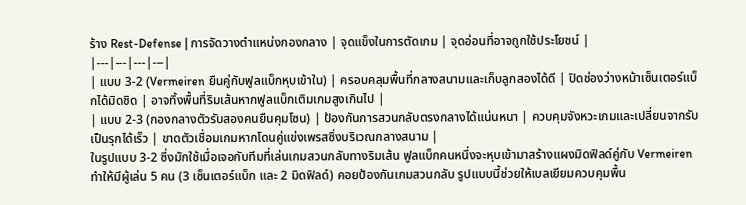ร้าง Rest-Defense | การจัดวางตำแหน่งกองกลาง | จุดแข็งในการตัดเกม | จุดอ่อนที่อาจถูกใช้ประโยชน์ |
|---|---|---|---|
| แบบ 3-2 (Vermeiren ยืนคู่กับฟูลแบ็กหุบเข้าใน) | ครอบคลุมพื้นที่กลางสนามและเก็บลูกสองได้ดี | ปิดช่องว่างหน้าเซ็นเตอร์แบ็กได้มิดชิด | อาจทิ้งพื้นที่ริมเส้นหากฟูลแบ็กเติมเกมสูงเกินไป |
| แบบ 2-3 (กองกลางตัวรับสองคนยืนคุมโซน) | ป้องกันการสวนกลับตรงกลางได้แน่นหนา | ควบคุมจังหวะเกมและเปลี่ยนจากรับเป็นรุกได้เร็ว | ขาดตัวเชื่อมเกมหากโดนคู่แข่งเพรสซิ่งบริเวณกลางสนาม |
ในรูปแบบ 3-2 ซึ่งมักใช้เมื่อเจอกับทีมที่เล่นเกมสวนกลับทางริมเส้น ฟูลแบ็กคนหนึ่งจะหุบเข้ามาสร้างแผงมิดฟิลด์คู่กับ Vermeiren ทำให้มีผู้เล่น 5 คน (3 เซ็นเตอร์แบ็ก และ 2 มิดฟิลด์) คอยป้องกันเกมสวนกลับ รูปแบบนี้ช่วยให้เบลเยียมควบคุมพื้น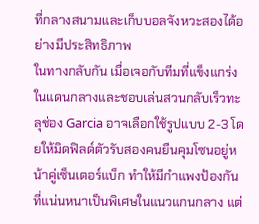ที่กลางสนามและเก็บบอลจังหวะสองได้อย่างมีประสิทธิภาพ
ในทางกลับกัน เมื่อเจอกับทีมที่แข็งแกร่งในแดนกลางและชอบเล่นสวนกลับเร็วทะลุช่อง Garcia อาจเลือกใช้รูปแบบ 2-3 โดยให้มิดฟิลด์ตัวรับสองคนยืนคุมโซนอยู่หน้าคู่เซ็นเตอร์แบ็ก ทำให้มีกำแพงป้องกันที่แน่นหนาเป็นพิเศษในแนวแกนกลาง แต่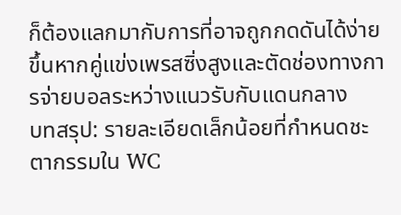ก็ต้องแลกมากับการที่อาจถูกกดดันได้ง่ายขึ้นหากคู่แข่งเพรสซิ่งสูงและตัดช่องทางการจ่ายบอลระหว่างแนวรับกับแดนกลาง
บทสรุป: รายละเอียดเล็กน้อยที่กำหนดชะตากรรมใน WC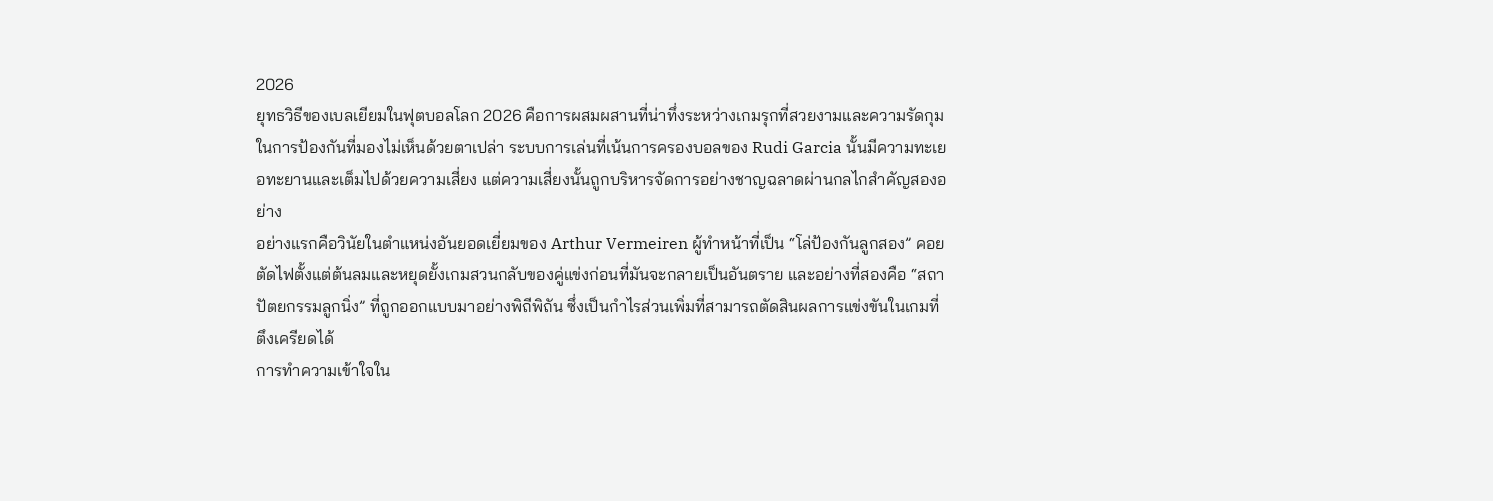2026
ยุทธวิธีของเบลเยียมในฟุตบอลโลก 2026 คือการผสมผสานที่น่าทึ่งระหว่างเกมรุกที่สวยงามและความรัดกุมในการป้องกันที่มองไม่เห็นด้วยตาเปล่า ระบบการเล่นที่เน้นการครองบอลของ Rudi Garcia นั้นมีความทะเยอทะยานและเต็มไปด้วยความเสี่ยง แต่ความเสี่ยงนั้นถูกบริหารจัดการอย่างชาญฉลาดผ่านกลไกสำคัญสองอย่าง
อย่างแรกคือวินัยในตำแหน่งอันยอดเยี่ยมของ Arthur Vermeiren ผู้ทำหน้าที่เป็น “โล่ป้องกันลูกสอง” คอยตัดไฟตั้งแต่ต้นลมและหยุดยั้งเกมสวนกลับของคู่แข่งก่อนที่มันจะกลายเป็นอันตราย และอย่างที่สองคือ “สถาปัตยกรรมลูกนิ่ง” ที่ถูกออกแบบมาอย่างพิถีพิถัน ซึ่งเป็นกำไรส่วนเพิ่มที่สามารถตัดสินผลการแข่งขันในเกมที่ตึงเครียดได้
การทำความเข้าใจใน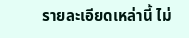รายละเอียดเหล่านี้ ไม่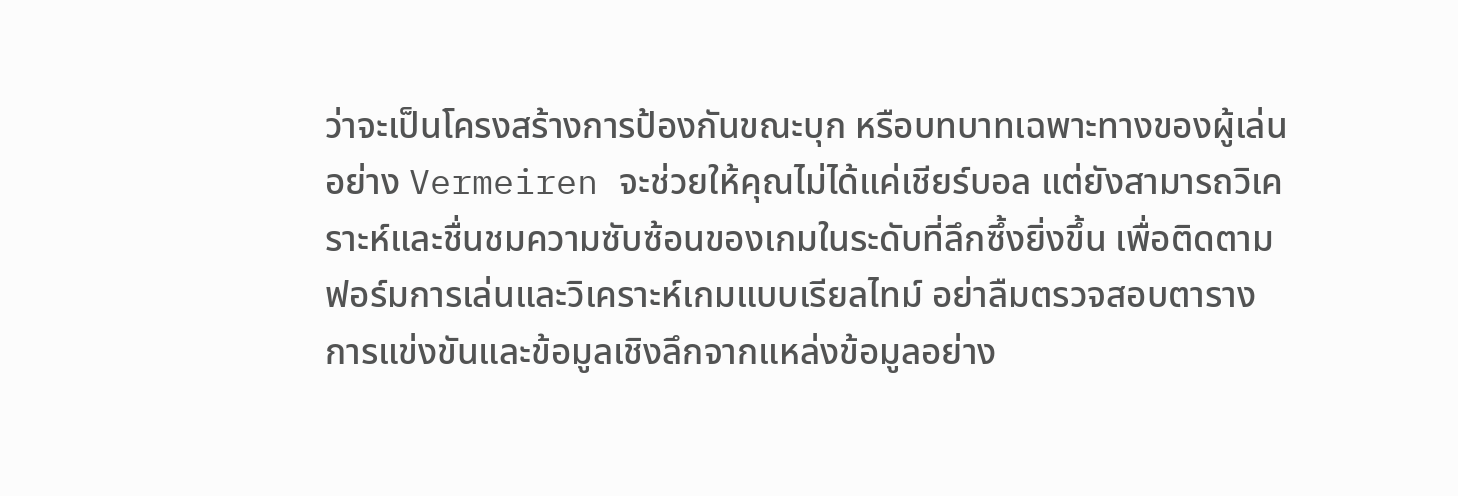ว่าจะเป็นโครงสร้างการป้องกันขณะบุก หรือบทบาทเฉพาะทางของผู้เล่นอย่าง Vermeiren จะช่วยให้คุณไม่ได้แค่เชียร์บอล แต่ยังสามารถวิเคราะห์และชื่นชมความซับซ้อนของเกมในระดับที่ลึกซึ้งยิ่งขึ้น เพื่อติดตามฟอร์มการเล่นและวิเคราะห์เกมแบบเรียลไทม์ อย่าลืมตรวจสอบตารางการแข่งขันและข้อมูลเชิงลึกจากแหล่งข้อมูลอย่าง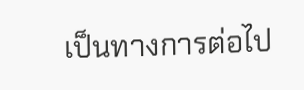เป็นทางการต่อไป